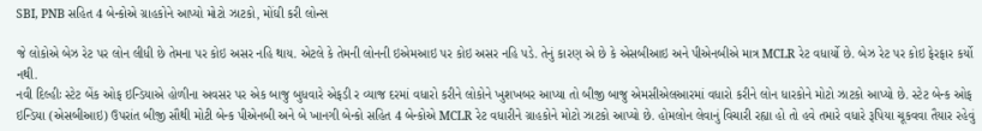SBI, PNB સહિત 4 બેન્કોએ ગ્રાહકોને આપ્યો મોટો ઝાટકો, મોંઘી કરી લોન્સ

જે લોકોએ બેઝ રેટ પર લોન લીધી છે તેમના પર કોઇ અસર નહિ થાય. એટલે કે તેમની લોનની ઇએમઆઇ પર કોઇ અસર નહિ પડે. તેનું કારણ એ છે કે એસબીઆઇ અને પીએનબીએ માત્ર MCLR રેટ વધાર્યો છે. બેઝ રેટ પર કોઇ ફેરફાર કર્યો નથી.
નવી દિલ્હીઃ સ્ટેટ બેંક ઓફ ઇન્ડિયાએ હોળીના અવસર પર એક બાજુ બુધવારે એફડી ર વ્યાજ દરમાં વધારો કરીને લોકોને ખુશખબર આપ્યા તો બીજી બાજુ એમસીએલઆરમાં વધારો કરીને લોન ધારકોને મોટો ઝાટકો આપ્યો છે. સ્ટેટ બેન્ક ઓફ ઇન્ડિયા (એસબીઆઇ) ઉપરાંત બીજી સૌથી મોટી બેન્ક પીએનબી અને બે ખાનગી બેન્કો સહિત 4 બેન્કોએ MCLR રેટ વધારીને ગ્રાહકોને મોટો ઝાટકો આપ્યો છે. હોમલોન લેવાનું વિચારી રહ્યા હો તો હવે તમારે વધારે રૂપિયા ચૂકવવા તૈયાર રહેવું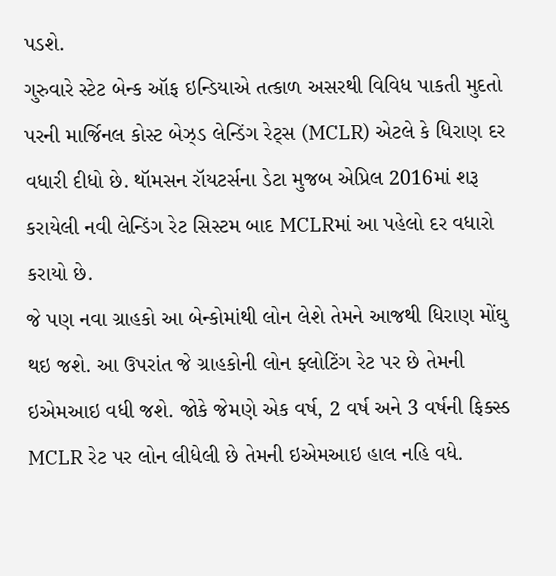પડશે.
ગુરુવારે સ્ટેટ બેન્ક ઑફ ઇન્ડિયાએ તત્કાળ અસરથી વિવિધ પાકતી મુદતો પરની માર્જિનલ કોસ્ટ બેઝ્ડ લેન્ડિંગ રેટ્સ (MCLR) એટલે કે ધિરાણ દર વધારી દીધો છે. થૉમસન રૉયટર્સના ડેટા મુજબ એપ્રિલ 2016માં શરૂ કરાયેલી નવી લેન્ડિંગ રેટ સિસ્ટમ બાદ MCLRમાં આ પહેલો દર વધારો કરાયો છે.
જે પણ નવા ગ્રાહકો આ બેન્કોમાંથી લોન લેશે તેમને આજથી ધિરાણ મોંઘુ થઇ જશે. આ ઉપરાંત જે ગ્રાહકોની લોન ફ્લોટિંગ રેટ પર છે તેમની ઇએમઆઇ વધી જશે. જોકે જેમણે એક વર્ષ, 2 વર્ષ અને 3 વર્ષની ફિક્સ્ડ MCLR રેટ પર લોન લીધેલી છે તેમની ઇએમઆઇ હાલ નહિ વધે.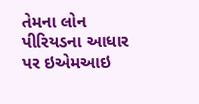તેમના લોન પીરિયડના આધાર પર ઇએમઆઇ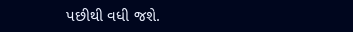પછીથી વધી જશે.